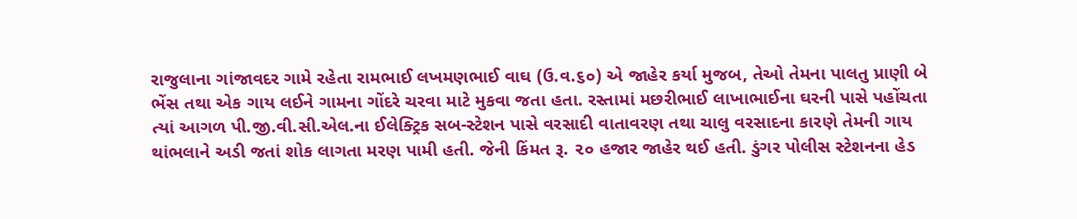રાજુલાના ગાંજાવદર ગામે રહેતા રામભાઈ લખમણભાઈ વાઘ (ઉ.વ.૬૦) એ જાહેર કર્યા મુજબ, તેઓ તેમના પાલતુ પ્રાણી બે ભેંસ તથા એક ગાય લઈને ગામના ગોંદરે ચરવા માટે મુકવા જતા હતા. રસ્તામાં મછરીભાઈ લાખાભાઈના ઘરની પાસે પહોંચતા ત્યાં આગળ પી.જી.વી.સી.એલ.ના ઈલેક્ટ્રિક સબ-સ્ટેશન પાસે વરસાદી વાતાવરણ તથા ચાલુ વરસાદના કારણે તેમની ગાય થાંભલાને અડી જતાં શોક લાગતા મરણ પામી હતી. જેની કિંમત રૂ. ૨૦ હજાર જાહેર થઈ હતી. ડુંગર પોલીસ સ્ટેશનના હેડ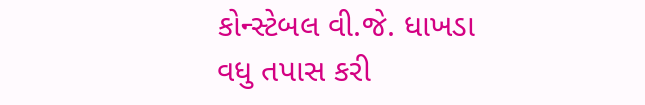કોન્સ્ટેબલ વી.જે. ધાખડા વધુ તપાસ કરી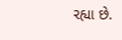રહ્યા છે.